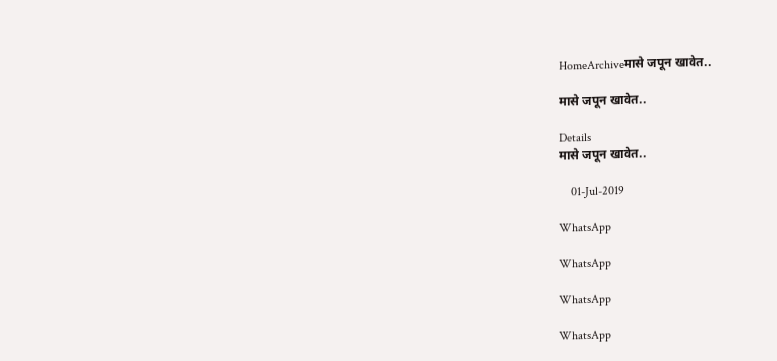HomeArchiveमासे जपून खावेत..

मासे जपून खावेत..

Details
मासे जपून खावेत..

    01-Jul-2019

WhatsApp

WhatsApp

WhatsApp

WhatsApp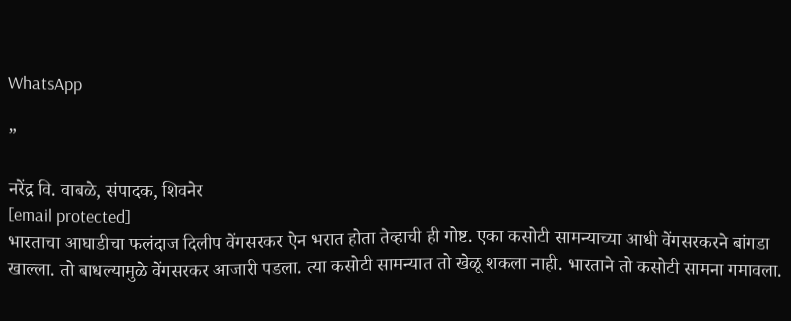WhatsApp

”

नरेंद्र वि. वाबळे, संपादक, शिवनेर
[email protected]
भारताचा आघाडीचा फलंदाज दिलीप वेंगसरकर ऐन भरात होता तेव्हाची ही गोष्ट. एका कसोटी सामन्याच्या आधी वेंगसरकरने बांगडा खाल्ला. तो बाधल्यामुळे वेंगसरकर आजारी पडला. त्या कसोटी सामन्यात तो खेळू शकला नाही. भारताने तो कसोटी सामना गमावला.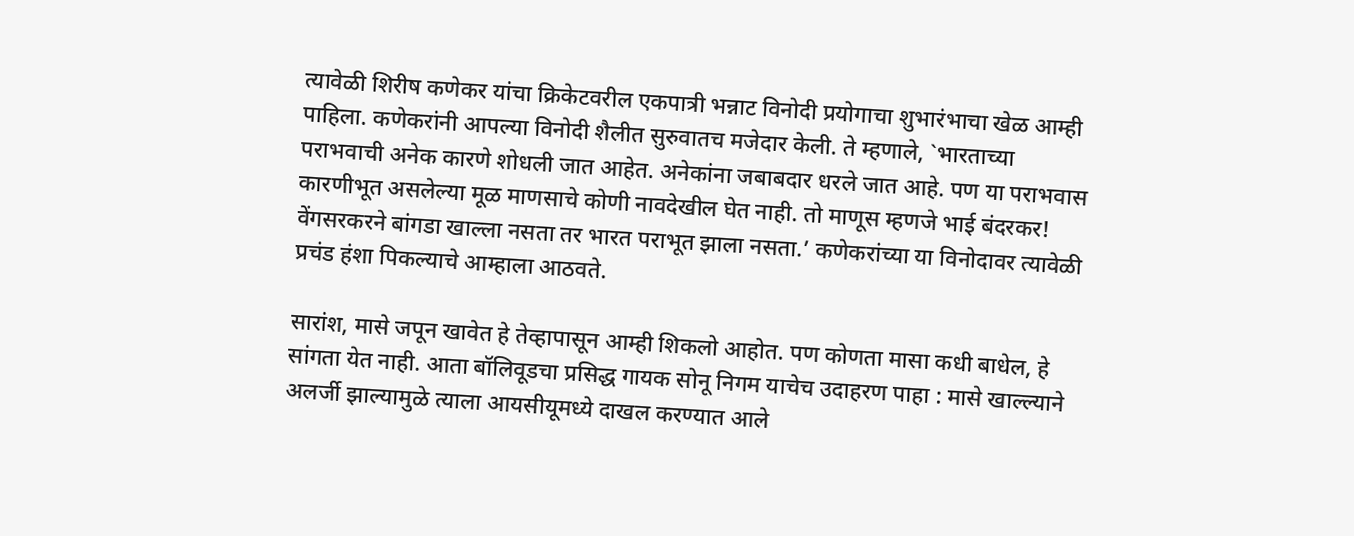त्यावेळी शिरीष कणेकर यांचा क्रिकेटवरील एकपात्री भन्नाट विनोदी प्रयोगाचा शुभारंभाचा खेळ आम्ही पाहिला. कणेकरांनी आपल्या विनोदी शैलीत सुरुवातच मजेदार केली. ते म्हणाले, `भारताच्या पराभवाची अनेक कारणे शोधली जात आहेत. अनेकांना जबाबदार धरले जात आहे. पण या पराभवास कारणीभूत असलेल्या मूळ माणसाचे कोणी नावदेखील घेत नाही. तो माणूस म्हणजे भाई बंदरकर! वेंगसरकरने बांगडा खाल्ला नसता तर भारत पराभूत झाला नसता.’ कणेकरांच्या या विनोदावर त्यावेळी प्रचंड हंशा पिकल्याचे आम्हाला आठवते.

सारांश, मासे जपून खावेत हे तेव्हापासून आम्ही शिकलो आहोत. पण कोणता मासा कधी बाधेल, हे सांगता येत नाही. आता बॉलिवूडचा प्रसिद्ध गायक सोनू निगम याचेच उदाहरण पाहा : मासे खाल्ल्याने अलर्जी झाल्यामुळे त्याला आयसीयूमध्ये दाखल करण्यात आले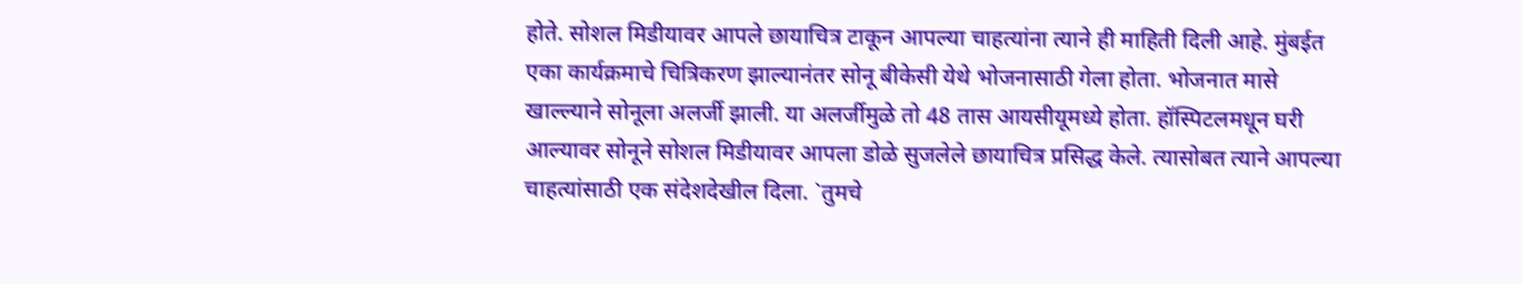होते. सोशल मिडीयावर आपले छायाचित्र टाकून आपल्या चाहत्यांना त्याने ही माहिती दिली आहे. मुंबईत एका कार्यक्रमाचे चित्रिकरण झाल्यानंतर सोनू बीकेसी येथे भोजनासाठी गेला होता. भोजनात मासे खाल्ल्याने सोनूला अलर्जी झाली. या अलर्जीमुळे तो 48 तास आयसीयूमध्ये होता. हॉस्पिटलमधून घरी आल्यावर सोनूने सोशल मिडीयावर आपला डोळे सुजलेले छायाचित्र प्रसिद्ध केले. त्यासोबत त्याने आपल्या चाहत्यांसाठी एक संदेशदेखील दिला. `तुमचे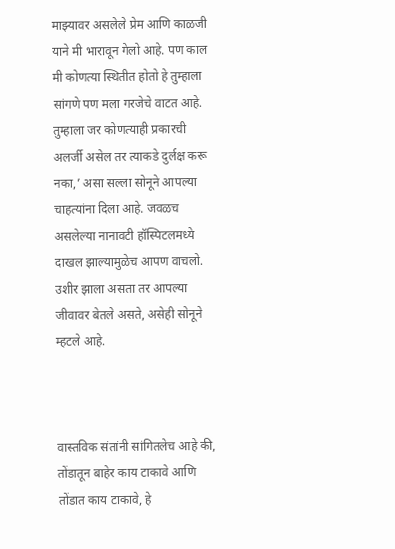माझ्यावर असलेले प्रेम आणि काळजी याने मी भारावून गेलो आहे. पण काल मी कोणत्या स्थितीत होतो हे तुम्हाला सांगणे पण मला गरजेचे वाटत आहे. तुम्हाला जर कोणत्याही प्रकारची अलर्जी असेल तर त्याकडे दुर्लक्ष करू नका,’ असा सल्ला सोनूने आपल्या चाहत्यांना दिला आहे. जवळच असलेल्या नानावटी हॉस्पिटलमध्ये दाखल झाल्यामुळेच आपण वाचलो. उशीर झाला असता तर आपल्या जीवावर बेतले असते, असेही सोनूने म्हटले आहे.



वास्तविक संतांनी सांगितलेच आहे की, तोंडातून बाहेर काय टाकावे आणि तोंडात काय टाकावे, हे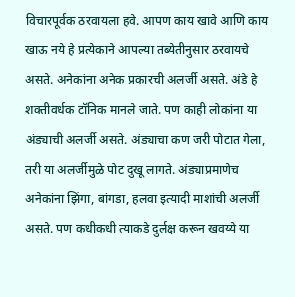विचारपूर्वक ठरवायला हवे. आपण काय खावे आणि काय खाऊ नये हे प्रत्येकाने आपल्या तब्येतीनुसार ठरवायचे असते. अनेकांना अनेक प्रकारची अलर्जी असते. अंडे हे शक्तीवर्धक टॉनिक मानले जाते. पण काही लोकांना या अंड्याची अलर्जी असते. अंड्याचा कण जरी पोटात गेला, तरी या अलर्जीमुळे पोट दुखू लागते. अंड्याप्रमाणेच अनेकांना झिंगा, बांगडा, हलवा इत्यादी माशांची अलर्जी असते. पण कधीकधी त्याकडे दुर्लक्ष करून खवय्ये या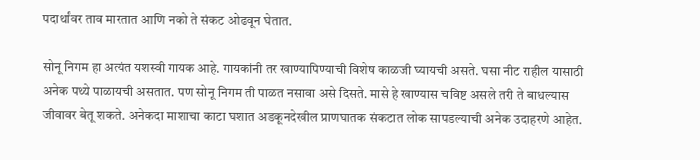पदार्थांवर ताव मारतात आणि नको ते संकट ओढवून घेतात.

सोनू निगम हा अत्यंत यशस्वी गायक आहे. गायकांनी तर खाण्यापिण्याची विशेष काळजी घ्यायची असते. घसा नीट राहील यासाठी अनेक पथ्ये पाळायची असतात. पण सोनू निगम ती पाळत नसावा असे दिसते. मासे हे खाण्यास चविष्ट असले तरी ते बाधल्यास जीवावर बेतू शकते. अनेकदा माशाचा काटा घशात अडकूनदेखील प्राणघातक संकटात लोक सापडल्याची अनेक उदाहरणे आहेत.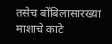तसेच बोंबिलासारख्या माशाचे काटे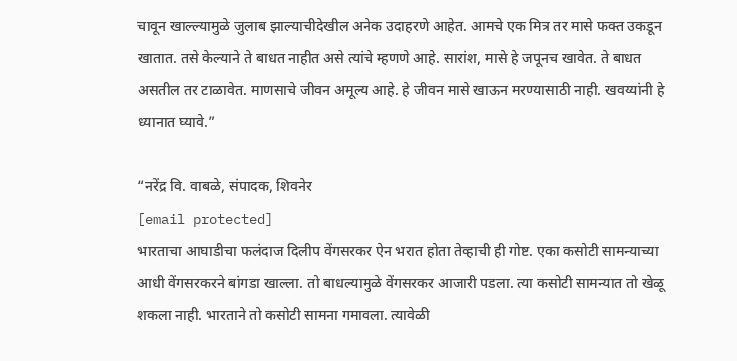चावून खाल्ल्यामुळे जुलाब झाल्याचीदेखील अनेक उदाहरणे आहेत. आमचे एक मित्र तर मासे फक्त उकडून खातात. तसे केल्याने ते बाधत नाहीत असे त्यांचे म्हणणे आहे. सारांश, मासे हे जपूनच खावेत. ते बाधत असतील तर टाळावेत. माणसाचे जीवन अमूल्य आहे. हे जीवन मासे खाऊन मरण्यासाठी नाही. खवय्यांनी हे ध्यानात घ्यावे.”

“नरेंद्र वि. वाबळे, संपादक, शिवनेर
[email protected]
भारताचा आघाडीचा फलंदाज दिलीप वेंगसरकर ऐन भरात होता तेव्हाची ही गोष्ट. एका कसोटी सामन्याच्या आधी वेंगसरकरने बांगडा खाल्ला. तो बाधल्यामुळे वेंगसरकर आजारी पडला. त्या कसोटी सामन्यात तो खेळू शकला नाही. भारताने तो कसोटी सामना गमावला. त्यावेळी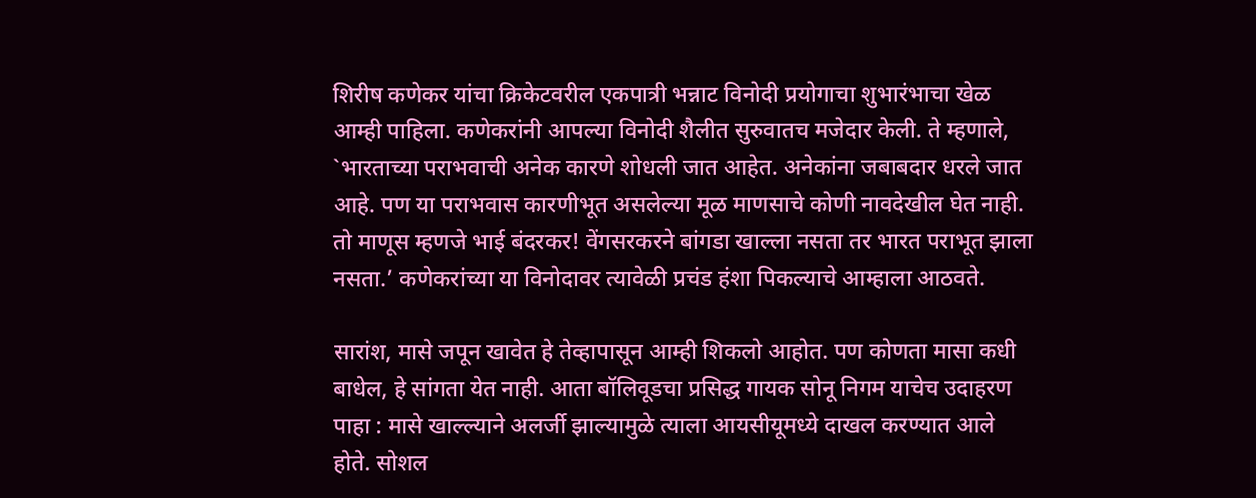शिरीष कणेकर यांचा क्रिकेटवरील एकपात्री भन्नाट विनोदी प्रयोगाचा शुभारंभाचा खेळ आम्ही पाहिला. कणेकरांनी आपल्या विनोदी शैलीत सुरुवातच मजेदार केली. ते म्हणाले, `भारताच्या पराभवाची अनेक कारणे शोधली जात आहेत. अनेकांना जबाबदार धरले जात आहे. पण या पराभवास कारणीभूत असलेल्या मूळ माणसाचे कोणी नावदेखील घेत नाही. तो माणूस म्हणजे भाई बंदरकर! वेंगसरकरने बांगडा खाल्ला नसता तर भारत पराभूत झाला नसता.’ कणेकरांच्या या विनोदावर त्यावेळी प्रचंड हंशा पिकल्याचे आम्हाला आठवते.

सारांश, मासे जपून खावेत हे तेव्हापासून आम्ही शिकलो आहोत. पण कोणता मासा कधी बाधेल, हे सांगता येत नाही. आता बॉलिवूडचा प्रसिद्ध गायक सोनू निगम याचेच उदाहरण पाहा : मासे खाल्ल्याने अलर्जी झाल्यामुळे त्याला आयसीयूमध्ये दाखल करण्यात आले होते. सोशल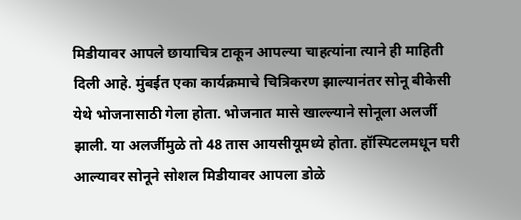मिडीयावर आपले छायाचित्र टाकून आपल्या चाहत्यांना त्याने ही माहिती दिली आहे. मुंबईत एका कार्यक्रमाचे चित्रिकरण झाल्यानंतर सोनू बीकेसी येथे भोजनासाठी गेला होता. भोजनात मासे खाल्ल्याने सोनूला अलर्जी झाली. या अलर्जीमुळे तो 48 तास आयसीयूमध्ये होता. हॉस्पिटलमधून घरी आल्यावर सोनूने सोशल मिडीयावर आपला डोळे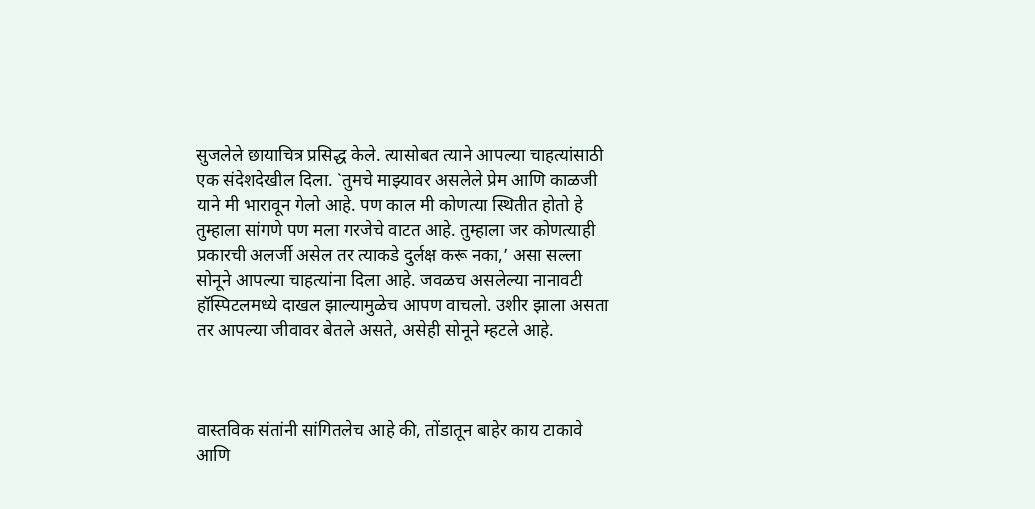सुजलेले छायाचित्र प्रसिद्ध केले. त्यासोबत त्याने आपल्या चाहत्यांसाठी एक संदेशदेखील दिला. `तुमचे माझ्यावर असलेले प्रेम आणि काळजी याने मी भारावून गेलो आहे. पण काल मी कोणत्या स्थितीत होतो हे तुम्हाला सांगणे पण मला गरजेचे वाटत आहे. तुम्हाला जर कोणत्याही प्रकारची अलर्जी असेल तर त्याकडे दुर्लक्ष करू नका,’ असा सल्ला सोनूने आपल्या चाहत्यांना दिला आहे. जवळच असलेल्या नानावटी हॉस्पिटलमध्ये दाखल झाल्यामुळेच आपण वाचलो. उशीर झाला असता तर आपल्या जीवावर बेतले असते, असेही सोनूने म्हटले आहे.



वास्तविक संतांनी सांगितलेच आहे की, तोंडातून बाहेर काय टाकावे आणि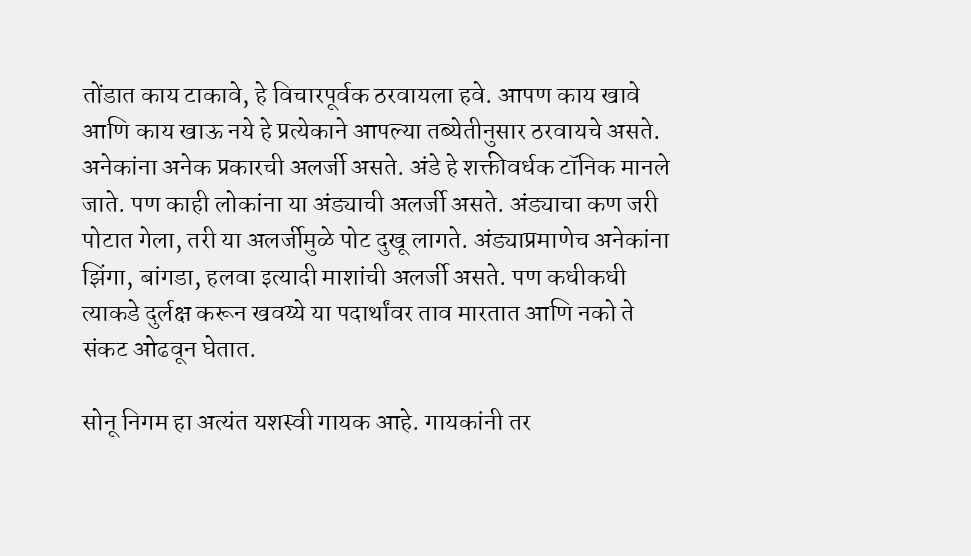तोंडात काय टाकावे, हे विचारपूर्वक ठरवायला हवे. आपण काय खावे आणि काय खाऊ नये हे प्रत्येकाने आपल्या तब्येतीनुसार ठरवायचे असते. अनेकांना अनेक प्रकारची अलर्जी असते. अंडे हे शक्तीवर्धक टॉनिक मानले जाते. पण काही लोकांना या अंड्याची अलर्जी असते. अंड्याचा कण जरी पोटात गेला, तरी या अलर्जीमुळे पोट दुखू लागते. अंड्याप्रमाणेच अनेकांना झिंगा, बांगडा, हलवा इत्यादी माशांची अलर्जी असते. पण कधीकधी त्याकडे दुर्लक्ष करून खवय्ये या पदार्थांवर ताव मारतात आणि नको ते संकट ओढवून घेतात.

सोनू निगम हा अत्यंत यशस्वी गायक आहे. गायकांनी तर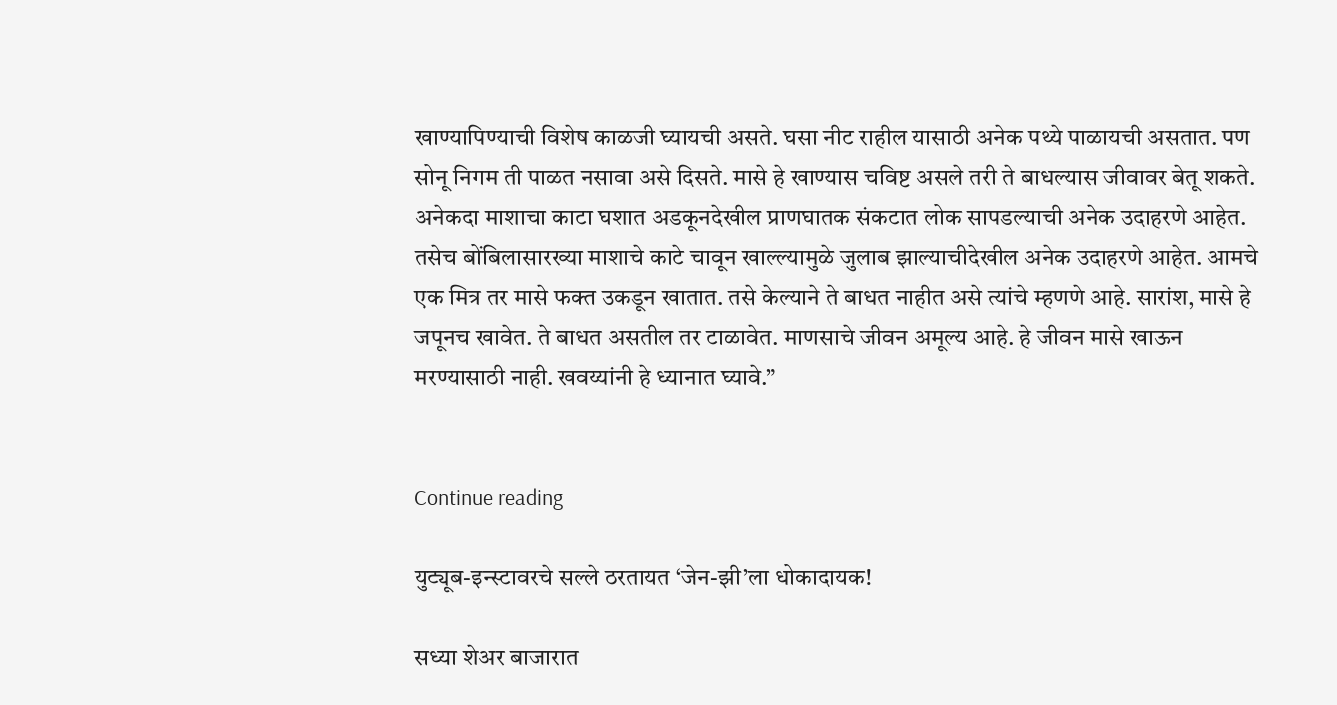खाण्यापिण्याची विशेष काळजी घ्यायची असते. घसा नीट राहील यासाठी अनेक पथ्ये पाळायची असतात. पण सोनू निगम ती पाळत नसावा असे दिसते. मासे हे खाण्यास चविष्ट असले तरी ते बाधल्यास जीवावर बेतू शकते. अनेकदा माशाचा काटा घशात अडकूनदेखील प्राणघातक संकटात लोक सापडल्याची अनेक उदाहरणे आहेत. तसेच बोंबिलासारख्या माशाचे काटे चावून खाल्ल्यामुळे जुलाब झाल्याचीदेखील अनेक उदाहरणे आहेत. आमचे एक मित्र तर मासे फक्त उकडून खातात. तसे केल्याने ते बाधत नाहीत असे त्यांचे म्हणणे आहे. सारांश, मासे हे जपूनच खावेत. ते बाधत असतील तर टाळावेत. माणसाचे जीवन अमूल्य आहे. हे जीवन मासे खाऊन मरण्यासाठी नाही. खवय्यांनी हे ध्यानात घ्यावे.”


Continue reading

युट्यूब-इन्स्टावरचे सल्ले ठरतायत ‘जेन-झी’ला धोकादायक!

सध्या शेअर बाजारात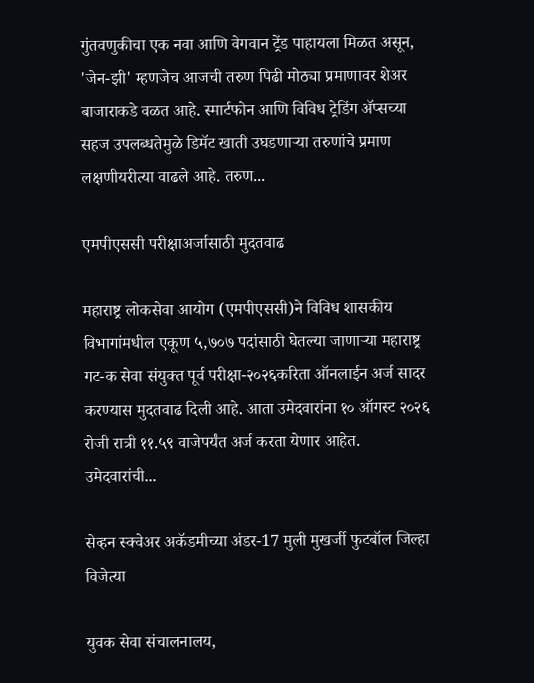गुंतवणुकीचा एक नवा आणि वेगवान ट्रेंड पाहायला मिळत असून, 'जेन-झी' म्हणजेच आजची तरुण पिढी मोठ्या प्रमाणावर शेअर बाजाराकडे वळत आहे. स्मार्टफोन आणि विविध ट्रेडिंग ॲप्सच्या सहज उपलब्धतेमुळे डिमॅट खाती उघडणाऱ्या तरुणांचे प्रमाण लक्षणीयरीत्या वाढले आहे. तरुण...

एमपीएससी परीक्षाअर्जासाठी मुदतवाढ

महाराष्ट्र लोकसेवा आयोग (एमपीएससी)ने विविध शासकीय विभागांमधील एकूण ५,७०७ पदांसाठी घेतल्या जाणाऱ्या महाराष्ट्र गट-क सेवा संयुक्त पूर्व परीक्षा-२०२६करिता ऑनलाईन अर्ज सादर करण्यास मुदतवाढ दिली आहे. आता उमेदवारांना १० ऑगस्ट २०२६ रोजी रात्री ११.५९ वाजेपर्यंत अर्ज करता येणार आहेत. उमेदवारांची...

सेव्हन स्क्वेअर अकॅडमीच्या अंडर-17 मुली मुखर्जी फुटबॉल जिल्हा विजेत्या

युवक सेवा संचालनालय,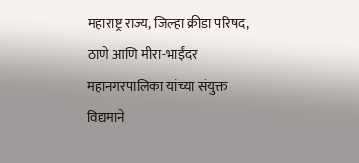महाराष्ट्र राज्य, जिल्हा क्रीडा परिषद, ठाणे आणि मीरा-भाईंदर महानगरपालिका यांच्या संयुक्त विद्यमाने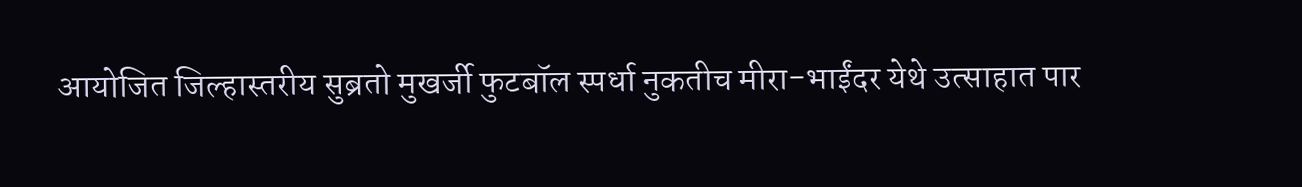आयोजित जिल्हास्तरीय सुब्रतो मुखर्जी फुटबॉल स्पर्धा नुकतीच मीरा-भाईंदर येथे उत्साहात पार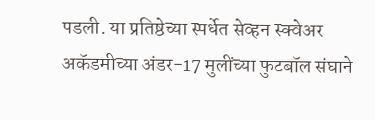पडली. या प्रतिष्ठेच्या स्पर्धेत सेव्हन स्क्वेअर अकॅडमीच्या अंडर-17 मुलींच्या फुटबॉल संघाने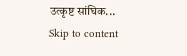उत्कृष्ट सांघिक...
Skip to content